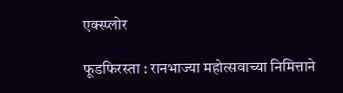एक्स्प्लोर

फूडफिरस्ता : रानभाज्या महोत्सवाच्या निमित्ताने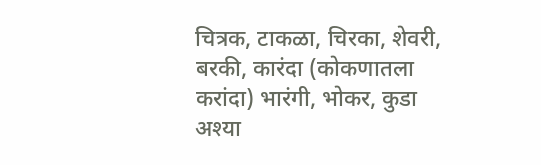चित्रक, टाकळा, चिरका, शेवरी, बरकी, कारंदा (कोकणातला करांदा) भारंगी, भोकर, कुडा अश्या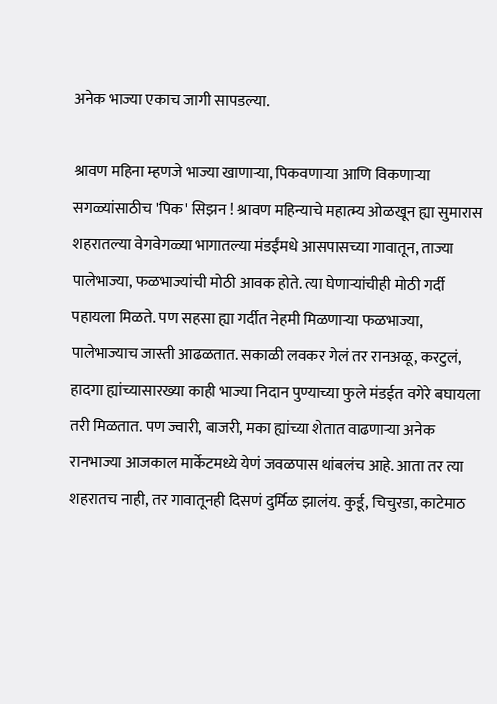अनेक भाज्या एकाच जागी सापडल्या.

श्रावण महिना म्हणजे भाज्या खाणाऱ्या, पिकवणाऱ्या आणि विकणाऱ्या सगळ्यांसाठीच 'पिक' सिझन ! श्रावण महिन्याचे महात्म्य ओळखून ह्या सुमारास शहरातल्या वेगवेगळ्या भागातल्या मंडईंमधे आसपासच्या गावातून, ताज्या पालेभाज्या, फळभाज्यांची मोठी आवक होते. त्या घेणाऱ्यांचीही मोठी गर्दी पहायला मिळते. पण सहसा ह्या गर्दीत नेहमी मिळणाऱ्या फळभाज्या, पालेभाज्याच जास्ती आढळतात. सकाळी लवकर गेलं तर रानअळू, करटुलं, हादगा ह्यांच्यासारख्या काही भाज्या निदान पुण्याच्या फुले मंडईत वगेरे बघायला तरी मिळतात. पण ज्वारी, बाजरी, मका ह्यांच्या शेतात वाढणाऱ्या अनेक रानभाज्या आजकाल मार्केटमध्ये येणं जवळपास थांबलंच आहे. आता तर त्या शहरातच नाही, तर गावातूनही दिसणं दुर्मिळ झालंय. कुर्डू, चिचुरडा, काटेमाठ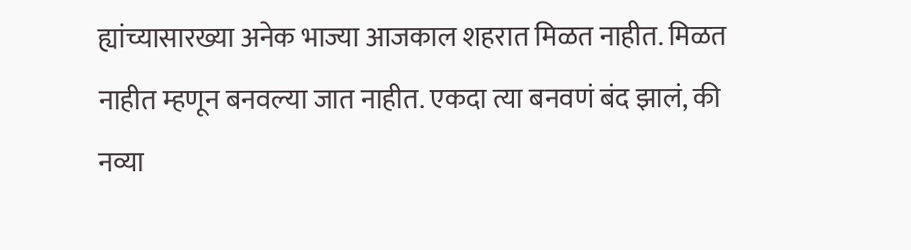ह्यांच्यासारख्या अनेक भाज्या आजकाल शहरात मिळत नाहीत. मिळत नाहीत म्हणून बनवल्या जात नाहीत. एकदा त्या बनवणं बंद झालं, की नव्या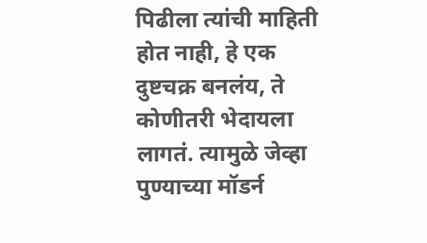पिढीला त्यांची माहिती होत नाही, हे एक दुष्टचक्र बनलंय, ते कोणीतरी भेदायला लागतं. त्यामुळे जेव्हा पुण्याच्या मॉडर्न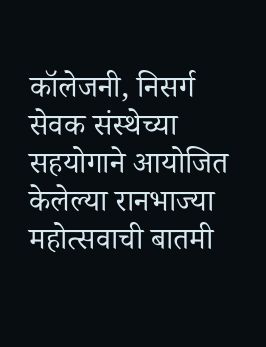कॉलेजनी, निसर्ग सेवक संस्थेच्या सहयोगाने आयोजित केलेल्या रानभाज्या महोत्सवाची बातमी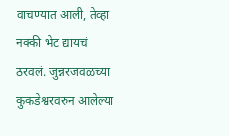वाचण्यात आली, तेव्हा नक्की भेट द्यायचं ठरवलं. जुन्नरजवळच्या कुकडेश्वरवरुन आलेल्या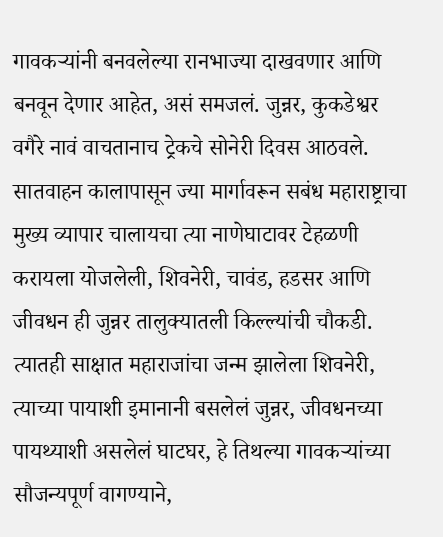गावकऱ्यांनी बनवलेल्या रानभाज्या दाखवणार आणि बनवून देणार आहेत, असं समजलं. जुन्नर, कुकडेश्वर वगैरे नावं वाचतानाच ट्रेकचे सोनेरी दिवस आठवले. सातवाहन कालापासून ज्या मार्गावरून सबंध महाराष्ट्राचा मुख्य व्यापार चालायचा त्या नाणेघाटावर टेहळणी करायला योजलेली, शिवनेरी, चावंड, हडसर आणि जीवधन ही जुन्नर तालुक्यातली किल्ल्यांची चौकडी. त्यातही साक्षात महाराजांचा जन्म झालेला शिवनेरी, त्याच्या पायाशी इमानानी बसलेलं जुन्नर, जीवधनच्या पायथ्याशी असलेलं घाटघर, हे तिथल्या गावकऱ्यांच्या सौजन्यपूर्ण वागण्याने,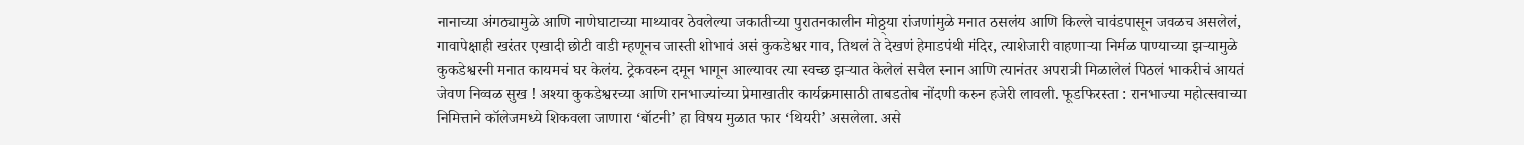नानाच्या अंगठ्यामुळे आणि नाणेघाटाच्या माथ्यावर ठेवलेल्या जकातीच्या पुरातनकालीन मोठ्ठ्या रांजणांमुळे मनात ठसलंय आणि किल्ले चावंडपासून जवळच असलेलं, गावापेक्षाही खरंतर एखादी छोटी वाडी म्हणूनच जास्ती शोभावं असं कुकडेश्वर गाव, तिथलं ते देखणं हेमाडपंथी मंदिर, त्याशेजारी वाहणाऱ्या निर्मळ पाण्याच्या झऱ्यामुळे कुकडेश्वरनी मनात कायमचं घर केलंय. ट्रेकवरुन दमून भागून आल्यावर त्या स्वच्छ झऱ्यात केलेलं सचैल स्नान आणि त्यानंतर अपरात्री मिळालेलं पिठलं भाकरीचं आयतं जेवण निव्वळ सुख ! अश्या कुकडेश्वरच्या आणि रानभाज्यांच्या प्रेमाखातीर कार्यक्रमासाठी ताबडतोब नोंदणी करुन हजेरी लावली. फूडफिरस्ता : रानभाज्या महोत्सवाच्या निमित्ताने कॉलेजमध्ये शिकवला जाणारा ‘बॉटनी’ हा विषय मुळात फार ‘थियरी’ असलेला. असे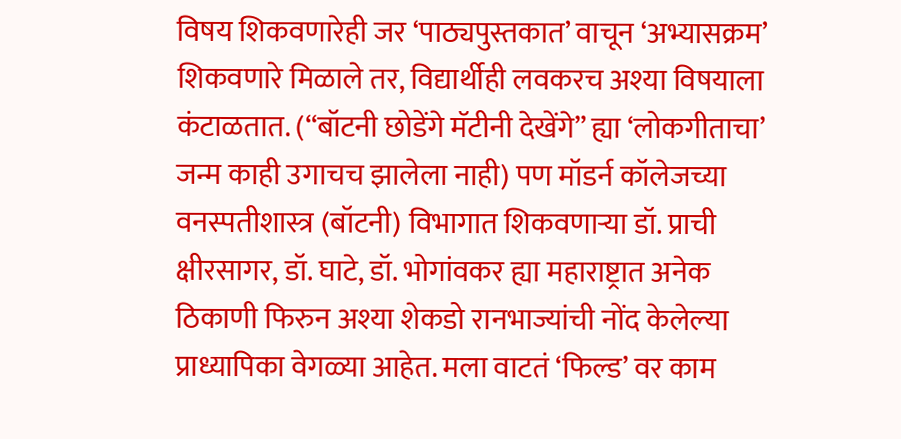विषय शिकवणारेही जर ‘पाठ्यपुस्तकात’ वाचून ‘अभ्यासक्रम’ शिकवणारे मिळाले तर, विद्यार्थीही लवकरच अश्या विषयाला कंटाळतात. (“बॉटनी छोडेंगे मॅटीनी देखेंगे” ह्या ‘लोकगीताचा’ जन्म काही उगाचच झालेला नाही) पण मॉडर्न कॉलेजच्या वनस्पतीशास्त्र (बॉटनी) विभागात शिकवणाऱ्या डॉ. प्राची क्षीरसागर, डॉ. घाटे, डॉ. भोगांवकर ह्या महाराष्ट्रात अनेक ठिकाणी फिरुन अश्या शेकडो रानभाज्यांची नोंद केलेल्या प्राध्यापिका वेगळ्या आहेत. मला वाटतं ‘फिल्ड’ वर काम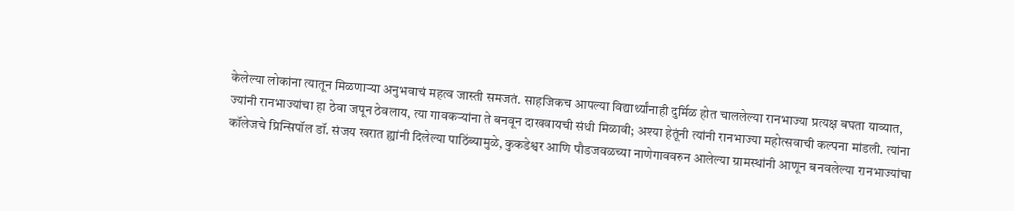केलेल्या लोकांना त्यातून मिळणाऱ्या अनुभवाचं महत्व जास्ती समजतं. साहजिकच आपल्या विद्यार्थ्यांनाही दुर्मिळ होत चाललेल्या रानभाज्या प्रत्यक्ष बघता याव्यात, ज्यांनी रानभाज्यांचा हा ठेवा जपून ठेवलाय, त्या गावकऱ्यांना ते बनवून दाखवायची संधी मिळावी; अश्या हेतूंनी त्यांनी रानभाज्या महोत्सवाची कल्पना मांडली. त्यांना कॉलेजचे प्रिन्सिपॉल डॉ. संजय खरात ह्यांनी दिलेल्या पाठिंब्यामुळे, कुकडेश्वर आणि पौडजवळच्या नाणेगाववरुन आलेल्या ग्रामस्थांनी आणून बनवलेल्या रानभाज्यांचा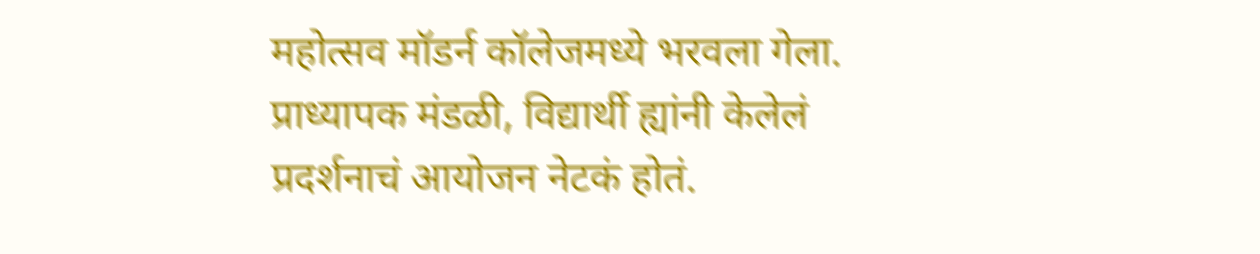महोत्सव मॉडर्न कॉलेजमध्ये भरवला गेला. प्राध्यापक मंडळी, विद्यार्थी ह्यांनी केलेलं प्रदर्शनाचं आयोजन नेटकं होतं.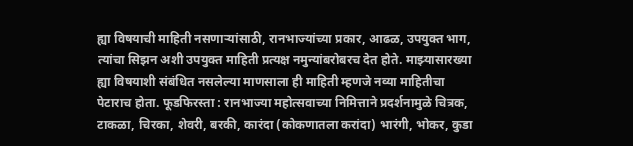ह्या विषयाची माहिती नसणाऱ्यांसाठी, रानभाज्यांच्या प्रकार, आढळ, उपयुक्त भाग, त्यांचा सिझन अशी उपयुक्त माहिती प्रत्यक्ष नमुन्यांबरोबरच देत होते. माझ्यासारख्या ह्या विषयाशी संबंधित नसलेल्या माणसाला ही माहिती म्हणजे नव्या माहितीचा पेटाराच होता. फूडफिरस्ता : रानभाज्या महोत्सवाच्या निमित्ताने प्रदर्शनामुळे चित्रक, टाकळा, चिरका, शेवरी, बरकी, कारंदा (कोकणातला करांदा) भारंगी, भोकर, कुडा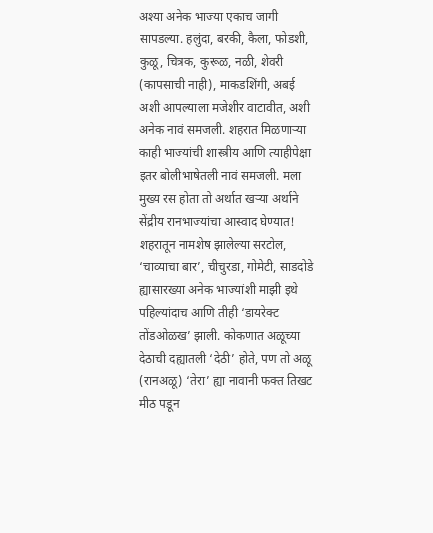अश्या अनेक भाज्या एकाच जागी सापडल्या. हलुंदा, बरकी, कैला, फोडशी, कुळू, चित्रक, कुरूळ, नळी, शेवरी (कापसाची नाही), माकडशिंगी, अबई अशी आपल्याला मजेशीर वाटावीत, अशी अनेक नावं समजली. शहरात मिळणाऱ्या काही भाज्यांची शास्त्रीय आणि त्याहीपेक्षा इतर बोलीभाषेतली नावं समजली. मला मुख्य रस होता तो अर्थात खऱ्या अर्थाने सेंद्रीय रानभाज्यांचा आस्वाद घेण्यात! शहरातून नामशेष झालेल्या सरटोल, ‘चाव्याचा बार’, चीचुरडा, गोमेटी, साडदोडे ह्यासारख्या अनेक भाज्यांशी माझी इथे पहिल्यांदाच आणि तीही ‘डायरेक्ट तोंडओळख’ झाली. कोकणात अळूच्या देठाची दह्यातली ‘देठी’ होते, पण तो अळू (रानअळू) ‘तेरा’ ह्या नावानी फक्त तिखट मीठ पडून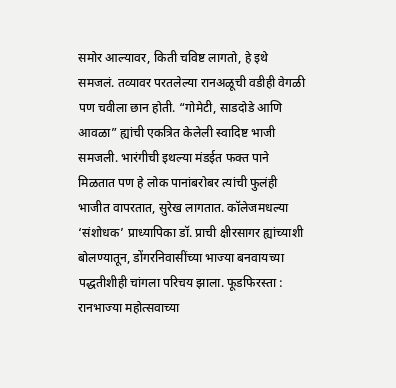समोर आल्यावर, किती चविष्ट लागतो, हे इथे समजलं. तव्यावर परतलेल्या रानअळूची वडीही वेगळी पण चवीला छान होती. “गोमेटी, साडदोडे आणि आवळा” ह्यांची एकत्रित केलेली स्वादिष्ट भाजी समजली. भारंगीची इथल्या मंडईत फक्त पाने मिळतात पण हे लोक पानांबरोबर त्यांची फुलंही भाजीत वापरतात, सुरेख लागतात. कॉलेजमधल्या ‘संशोधक’ प्राध्यापिका डॉ. प्राची क्षीरसागर ह्यांच्याशी बोलण्यातून, डोंगरनिवासींच्या भाज्या बनवायच्या पद्धतीशीही चांगला परिचय झाला. फूडफिरस्ता : रानभाज्या महोत्सवाच्या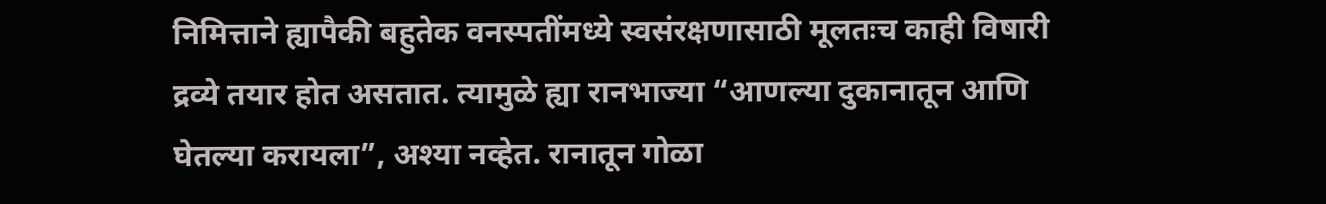निमित्ताने ह्यापैकी बहुतेक वनस्पतींमध्ये स्वसंरक्षणासाठी मूलतःच काही विषारी द्रव्ये तयार होत असतात. त्यामुळे ह्या रानभाज्या “आणल्या दुकानातून आणि घेतल्या करायला”, अश्या नव्हेत. रानातून गोळा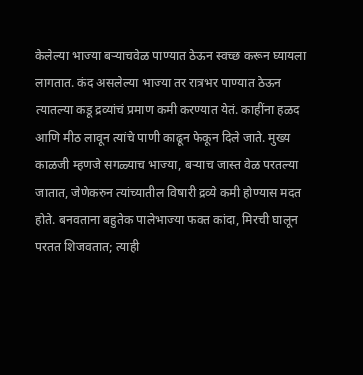केलेल्या भाज्या बऱ्याचवेळ पाण्यात ठेऊन स्वच्छ करून घ्यायला लागतात. कंद असलेल्या भाज्या तर रात्रभर पाण्यात ठेऊन त्यातल्या कडू द्रव्यांचं प्रमाण कमी करण्यात येतं. काहींना हळद आणि मीठ लावून त्यांचे पाणी काढून फेकून दिले जाते. मुख्य काळजी म्हणजे सगळ्याच भाज्या, बऱ्याच जास्त वेळ परतल्या जातात, जेणेकरुन त्यांच्यातील विषारी द्रव्ये कमी होण्यास मदत होते. बनवताना बहुतेक पालेभाज्या फक्त कांदा, मिरची घालून परतत शिजवतात; त्याही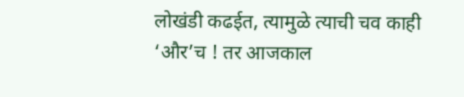लोखंडी कढईत, त्यामुळे त्याची चव काही ‘और’च ! तर आजकाल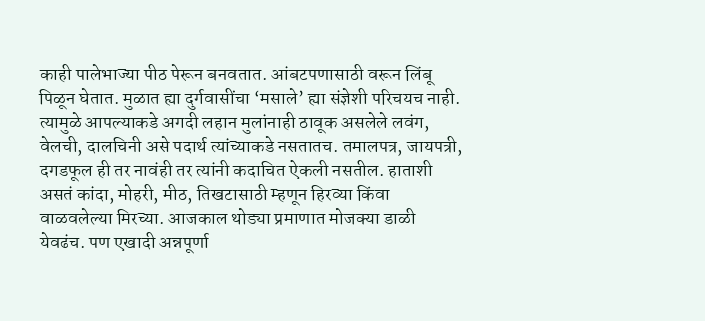काही पालेभाज्या पीठ पेरून बनवतात. आंबटपणासाठी वरून लिंबू पिळून घेतात. मुळात ह्या दुर्गवासींचा ‘मसाले’ ह्या संज्ञेशी परिचयच नाही. त्यामुळे आपल्याकडे अगदी लहान मुलांनाही ठावूक असलेले लवंग, वेलची, दालचिनी असे पदार्थ त्यांच्याकडे नसतातच. तमालपत्र, जायपत्री, दगडफूल ही तर नावंही तर त्यांनी कदाचित ऐकली नसतील. हाताशी असतं कांदा, मोहरी, मीठ, तिखटासाठी म्हणून हिरव्या किंवा वाळवलेल्या मिरच्या. आजकाल थोड्या प्रमाणात मोजक्या डाळी येवढंच. पण एखादी अन्नपूर्णा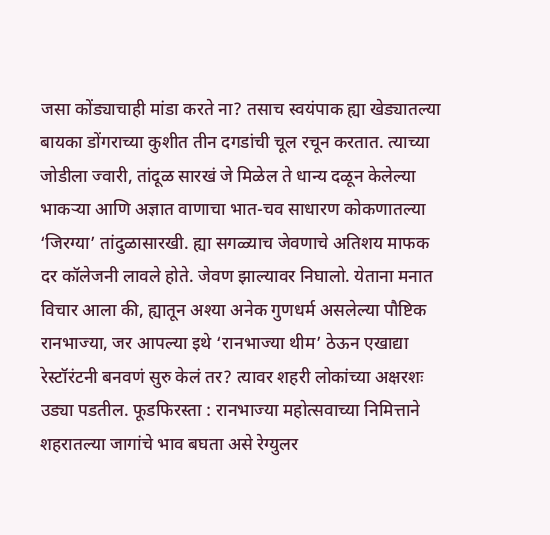जसा कोंड्याचाही मांडा करते ना? तसाच स्वयंपाक ह्या खेड्यातल्या बायका डोंगराच्या कुशीत तीन दगडांची चूल रचून करतात. त्याच्या जोडीला ज्वारी, तांदूळ सारखं जे मिळेल ते धान्य दळून केलेल्या भाकऱ्या आणि अज्ञात वाणाचा भात-चव साधारण कोकणातल्या ‘जिरग्या’ तांदुळासारखी. ह्या सगळ्याच जेवणाचे अतिशय माफक दर कॉलेजनी लावले होते. जेवण झाल्यावर निघालो. येताना मनात विचार आला की, ह्यातून अश्या अनेक गुणधर्म असलेल्या पौष्टिक रानभाज्या, जर आपल्या इथे ‘रानभाज्या थीम’ ठेऊन एखाद्या रेस्टॉरंटनी बनवणं सुरु केलं तर? त्यावर शहरी लोकांच्या अक्षरशः उड्या पडतील. फूडफिरस्ता : रानभाज्या महोत्सवाच्या निमित्ताने शहरातल्या जागांचे भाव बघता असे रेग्युलर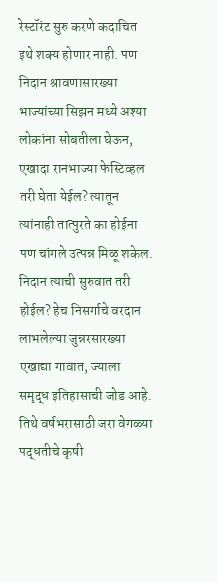रेस्टॉरंट सुरु करणे कदाचित इथे शक्य होणार नाही. पण निदान श्रावणासारख्या भाज्यांच्या सिझन मध्ये अश्या लोकांना सोबतीला घेऊन, एखादा रानभाज्या फेस्टिव्हल तरी घेता येईल? त्यातून त्यांनाही तात्पुरते का होईना पण चांगले उत्पन्न मिळू शकेल. निदान त्याची सुरुवात तरी होईल? हेच निसर्गाचे वरदान लाभलेल्या जुन्नरसारख्या एखाद्या गावात, ज्याला समृद्ध इतिहासाची जोड आहे. तिथे वर्षभरासाठी जरा वेगळ्या पद्धतीचे कृषी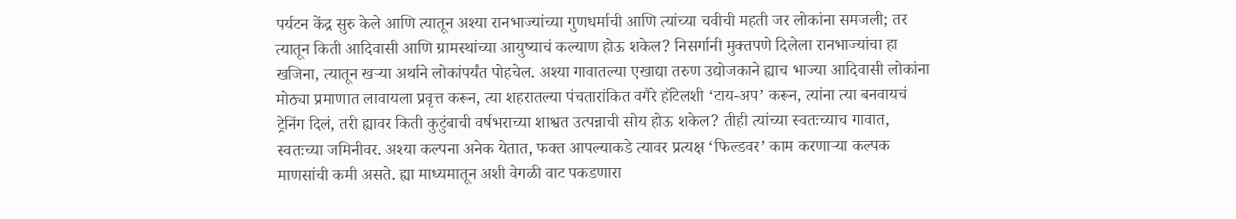पर्यटन केंद्र सुरु केले आणि त्यातून अश्या रानभाज्यांच्या गुणधर्माची आणि त्यांच्या चवीची महती जर लोकांना समजली; तर त्यातून किती आदिवासी आणि ग्रामस्थांच्या आयुष्याचं कल्याण होऊ शकेल? निसर्गानी मुक्तपणे दिलेला रानभाज्यांचा हा खजिना, त्यातून खऱ्या अर्थाने लोकांपर्यंत पोहचेल. अश्या गावातल्या एखाद्या तरुण उद्योजकाने ह्याच भाज्या आदिवासी लोकांना मोठ्या प्रमाणात लावायला प्रवृत्त करून, त्या शहरातल्या पंचतारांकित वगैरे हॉटेलशी ‘टाय-अप’ करून, त्यांना त्या बनवायचं ट्रेनिंग दिलं, तरी ह्यावर किती कुटुंबाची वर्षभराच्या शाश्वत उत्पन्नाची सोय होऊ शकेल? तीही त्यांच्या स्वतःच्याच गावात, स्वतःच्या जमिनीवर. अश्या कल्पना अनेक येतात, फक्त आपल्याकडे त्यावर प्रत्यक्ष ‘फिल्डवर’ काम करणाऱ्या कल्पक माणसांची कमी असते. ह्या माध्यमातून अशी वेगळी वाट पकडणारा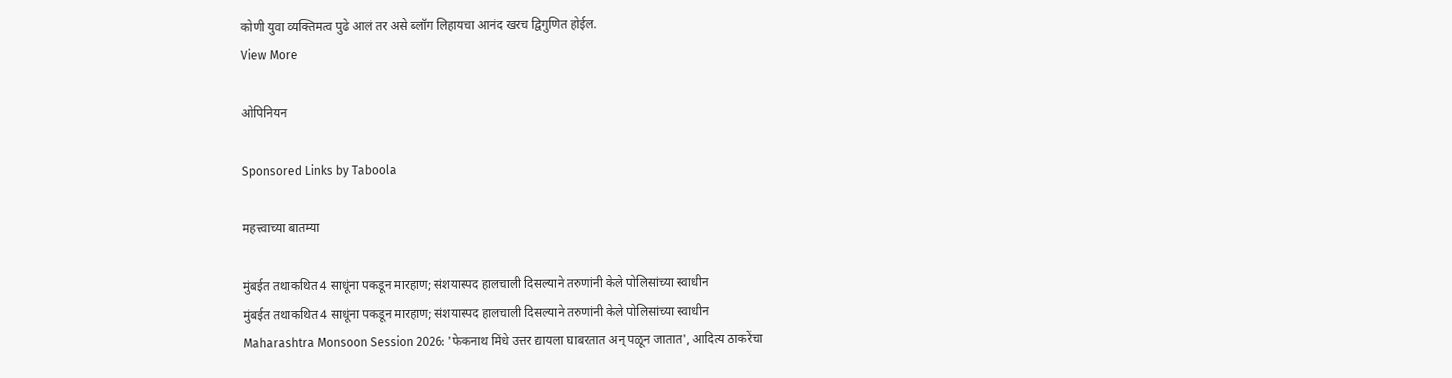कोणी युवा व्यक्तिमत्व पुढे आलं तर असे ब्लॉग लिहायचा आनंद खरच द्विगुणित होईल.
View More

ओपिनियन

Sponsored Links by Taboola

महत्त्वाच्या बातम्या

मुंबईत तथाकथित 4 साधूंना पकडून मारहाण; संशयास्पद हालचाली दिसल्याने तरुणांनी केले पोलिसांच्या स्वाधीन
मुंबईत तथाकथित 4 साधूंना पकडून मारहाण; संशयास्पद हालचाली दिसल्याने तरुणांनी केले पोलिसांच्या स्वाधीन
Maharashtra Monsoon Session 2026: 'फेकनाथ मिंधे उत्तर द्यायला घाबरतात अन् पळून जातात', आदित्य ठाकरेंचा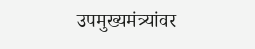उपमुख्यमंत्र्यांवर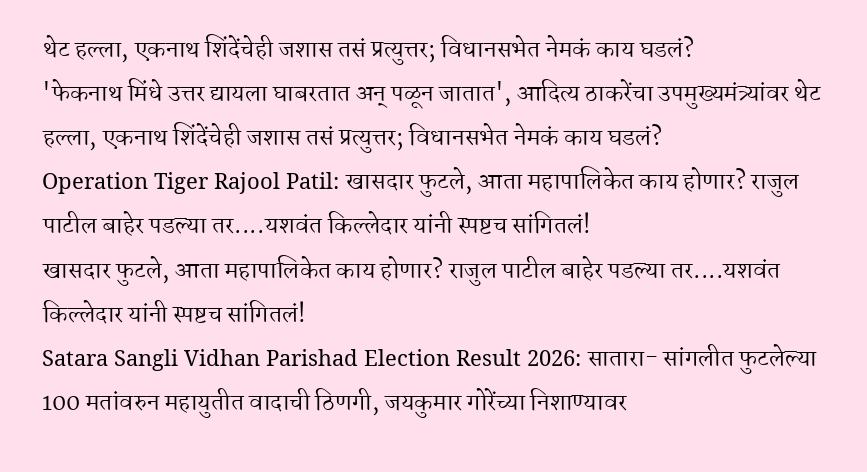थेट हल्ला, एकनाथ शिंदेंचेही जशास तसं प्रत्युत्तर; विधानसभेत नेमकं काय घडलं?
'फेकनाथ मिंधे उत्तर द्यायला घाबरतात अन् पळून जातात', आदित्य ठाकरेंचा उपमुख्यमंत्र्यांवर थेट हल्ला, एकनाथ शिंदेंचेही जशास तसं प्रत्युत्तर; विधानसभेत नेमकं काय घडलं?
Operation Tiger Rajool Patil: खासदार फुटले, आता महापालिकेत काय होणार? राजुल पाटील बाहेर पडल्या तर....यशवंत किल्लेदार यांनी स्पष्टच सांगितलं!
खासदार फुटले, आता महापालिकेत काय होणार? राजुल पाटील बाहेर पडल्या तर....यशवंत किल्लेदार यांनी स्पष्टच सांगितलं!
Satara Sangli Vidhan Parishad Election Result 2026: सातारा- सांगलीत फुटलेल्या 100 मतांवरुन महायुतीत वादाची ठिणगी, जयकुमार गोरेंच्या निशाण्यावर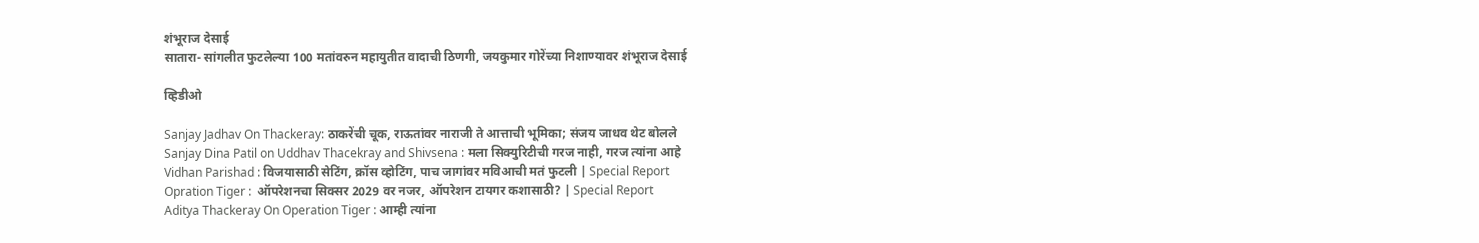शंभूराज देसाई
सातारा- सांगलीत फुटलेल्या 100 मतांवरुन महायुतीत वादाची ठिणगी, जयकुमार गोरेंच्या निशाण्यावर शंभूराज देसाई

व्हिडीओ

Sanjay Jadhav On Thackeray: ठाकरेंची चूक, राऊतांवर नाराजी ते आत्ताची भूमिका; संजय जाधव थेट बोलले
Sanjay Dina Patil on Uddhav Thacekray and Shivsena : मला सिक्युरिटीची गरज नाही, गरज त्यांना आहे
Vidhan Parishad : विजयासाठी सेटिंग, क्रॉस व्होटिंग, पाच जागांवर मविआची मतं फुटली | Special Report
Opration Tiger :  ऑपरेशनचा सिक्सर 2029 वर नजर, ऑपरेशन टायगर कशासाठी? | Special Report
Aditya Thackeray On Operation Tiger : आम्ही त्यांना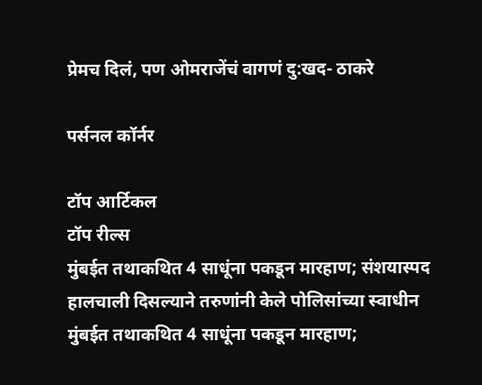प्रेमच दिलं, पण ओमराजेंचं वागणं दु:खद- ठाकरे

पर्सनल कॉर्नर

टॉप आर्टिकल
टॉप रील्स
मुंबईत तथाकथित 4 साधूंना पकडून मारहाण; संशयास्पद हालचाली दिसल्याने तरुणांनी केले पोलिसांच्या स्वाधीन
मुंबईत तथाकथित 4 साधूंना पकडून मारहाण;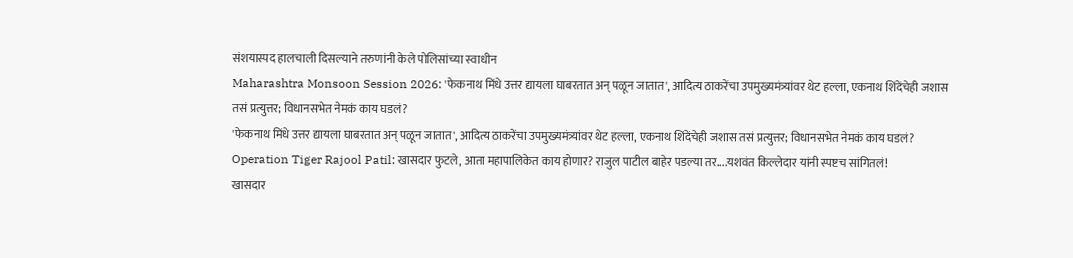संशयास्पद हालचाली दिसल्याने तरुणांनी केले पोलिसांच्या स्वाधीन
Maharashtra Monsoon Session 2026: 'फेकनाथ मिंधे उत्तर द्यायला घाबरतात अन् पळून जातात', आदित्य ठाकरेंचा उपमुख्यमंत्र्यांवर थेट हल्ला, एकनाथ शिंदेंचेही जशास तसं प्रत्युत्तर; विधानसभेत नेमकं काय घडलं?
'फेकनाथ मिंधे उत्तर द्यायला घाबरतात अन् पळून जातात', आदित्य ठाकरेंचा उपमुख्यमंत्र्यांवर थेट हल्ला, एकनाथ शिंदेंचेही जशास तसं प्रत्युत्तर; विधानसभेत नेमकं काय घडलं?
Operation Tiger Rajool Patil: खासदार फुटले, आता महापालिकेत काय होणार? राजुल पाटील बाहेर पडल्या तर....यशवंत किल्लेदार यांनी स्पष्टच सांगितलं!
खासदार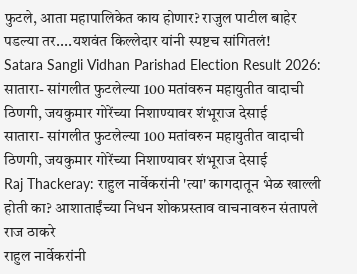फुटले, आता महापालिकेत काय होणार? राजुल पाटील बाहेर पडल्या तर....यशवंत किल्लेदार यांनी स्पष्टच सांगितलं!
Satara Sangli Vidhan Parishad Election Result 2026: सातारा- सांगलीत फुटलेल्या 100 मतांवरुन महायुतीत वादाची ठिणगी, जयकुमार गोरेंच्या निशाण्यावर शंभूराज देसाई
सातारा- सांगलीत फुटलेल्या 100 मतांवरुन महायुतीत वादाची ठिणगी, जयकुमार गोरेंच्या निशाण्यावर शंभूराज देसाई
Raj Thackeray: राहुल नार्वेकरांनी 'त्या' कागदातून भेळ खाल्ली होती का? आशाताईंच्या निधन शोकप्रस्ताव वाचनावरुन संतापले राज ठाकरे
राहुल नार्वेकरांनी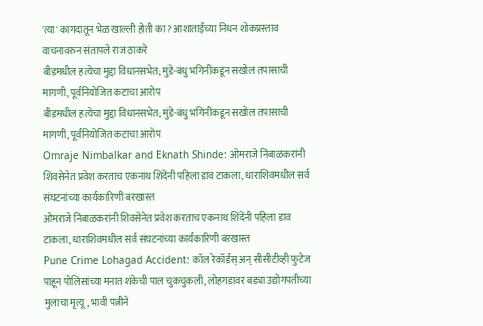'त्या' कागदातून भेळ खाल्ली होती का? आशाताईंच्या निधन शोकप्रस्ताव वाचनावरुन संतापले राज ठाकरे
बीडमधील हत्येचा मुद्दा विधानसभेत; मुंडे-बंधु भगिनींकडून सखोल तपासाची मागणी, पूर्वनियोजित कटाचा आरोप
बीडमधील हत्येचा मुद्दा विधानसभेत; मुंडे-बंधु भगिनींकडून सखोल तपासाची मागणी, पूर्वनियोजित कटाचा आरोप
Omraje Nimbalkar and Eknath Shinde: ओमराजे निंबाळकरांनी शिवसेनेत प्रवेश करताच एकनाथ शिंदेंनी पहिला डाव टाकला, धाराशिवमधील सर्व संघटनांच्या कार्यकारिणी बरखास्त
ओमराजे निंबाळकरांनी शिवसेनेत प्रवेश करताच एकनाथ शिंदेंनी पहिला डाव टाकला, धाराशिवमधील सर्व संघटनांच्या कार्यकारिणी बरखास्त
Pune Crime Lohagad Accident: कॉल रेकॉर्डस् अन् सीसीटीव्ही फुटेज पाहून पोलिसांच्या मनात शंकेची पाल चुकचुकली, लोहगडावर बड्या उद्योगपतीच्या मुलाचा मृत्यू, भावी पत्नीने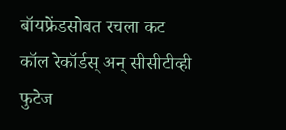बॉयफ्रेंडसोबत रचला कट
कॉल रेकॉर्डस् अन् सीसीटीव्ही फुटेज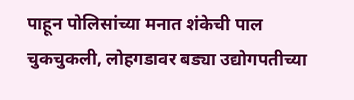पाहून पोलिसांच्या मनात शंकेची पाल चुकचुकली, लोहगडावर बड्या उद्योगपतीच्या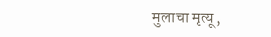मुलाचा मृत्यू,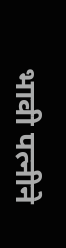भावी पत्नीने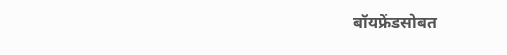बॉयफ्रेंडसोबत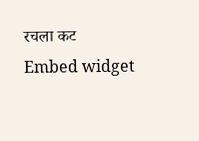रचला कट
Embed widget